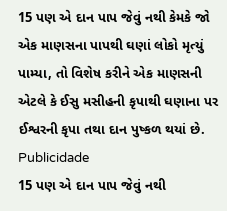15 પણ એ દાન પાપ જેવું નથી કેમકે જો એક માણસના પાપથી ઘણાં લોકો મૃત્યું પામ્યા, તો વિશેષ કરીને એક માણસની એટલે કે ઈસુ મસીહની કૃપાથી ઘણાના પર ઈશ્વરની કૃપા તથા દાન પુષ્કળ થયાં છે.
Publicidade
15 પણ એ દાન પાપ જેવું નથી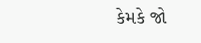કેમકે જો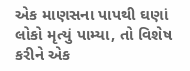એક માણસના પાપથી ઘણાં લોકો મૃત્યું પામ્યા, તો વિશેષ કરીને એક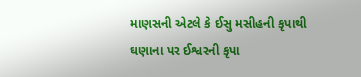માણસની એટલે કે ઈસુ મસીહની કૃપાથી ઘણાના પર ઈશ્વરની કૃપા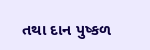તથા દાન પુષ્કળ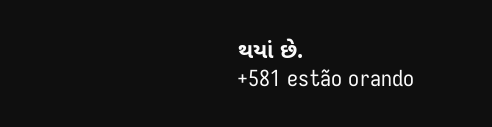થયાં છે.
+581 estão orando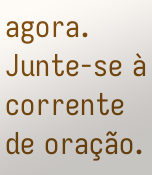agora.
Junte-se à corrente de oração.